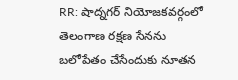RR: షాద్నగర్ నియోజకవర్గంలో తెలంగాణ రక్షణ సేనను బలోపేతం చేసేందుకు నూతన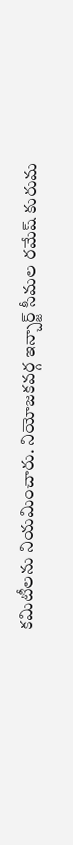కమిటీలను నియమించారు. నియోజకవర్గ ఇన్చార్జ్ సీమల రమేష్ కురుమ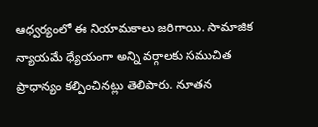ఆధ్వర్యంలో ఈ నియామకాలు జరిగాయి. సామాజిక న్యాయమే ధ్యేయంగా అన్ని వర్గాలకు సముచిత ప్రాధాన్యం కల్పించినట్లు తెలిపారు. నూతన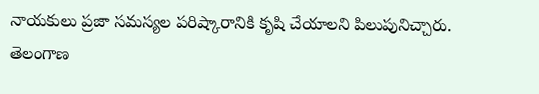నాయకులు ప్రజా సమస్యల పరిష్కారానికి కృషి చేయాలని పిలుపునిచ్చారు.
తెలంగాణ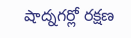షాద్నగర్లో రక్షణ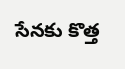సేనకు కొత్త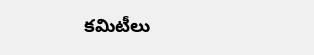కమిటీలు